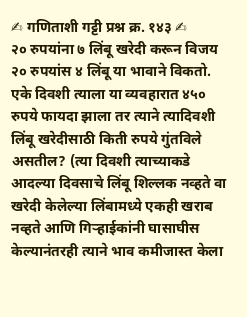✍ गणिताशी गट्टी प्रश्न क्र. १४३ ✍
२० रुपयांना ७ लिंबू खरेदी करून विजय २० रुपयांस ४ लिंबू या भावाने विकतो. एके दिवशी त्याला या व्यवहारात ४५० रुपये फायदा झाला तर त्याने त्यादिवशी लिंबू खरेदीसाठी किती रुपये गुंतविले असतील? (त्या दिवशी त्याच्याकडे आदल्या दिवसाचे लिंबू शिल्लक नव्हते वा खरेदी केलेल्या लिंबामध्ये एकही खराब नव्हते आणि गिऱ्हाईकांनी घासाघीस केल्यानंतरही त्याने भाव कमीजास्त केला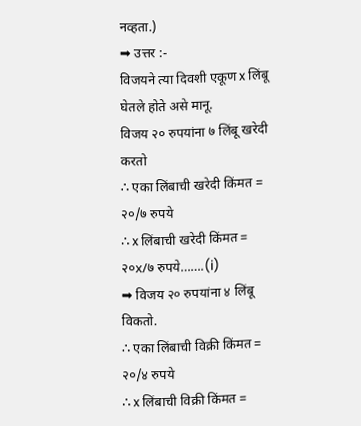नव्हता.)
➡ उत्तर :-
विजयने त्या दिवशी एकूण x लिंबू घेतले होते असे मानू.
विजय २० रुपयांना ७ लिंबू खरेदी करतो
∴ एका लिंबाची खरेदी किंमत = २०/७ रुपये
∴ x लिंबाची खरेदी किंमत = २०x/७ रुपये…….(i)
➡ विजय २० रुपयांना ४ लिंबू विकतो.
∴ एका लिंबाची विक्री किंमत = २०/४ रुपये
∴ x लिंबाची विक्री किंमत =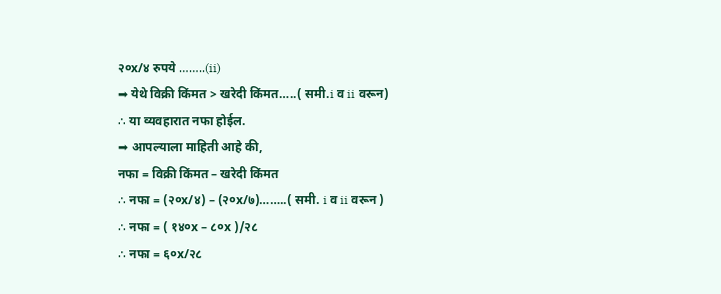२०x/४ रुपये ……..(ii)
➡ येथे विक्री किंमत > खरेदी किंमत…..( समी.i व ii वरून)
∴ या व्यवहारात नफा होईल.
➡ आपल्याला माहिती आहे की,
नफा = विक्री किंमत – खरेदी किंमत
∴ नफा = (२०x/४) – (२०x/७)……..( समी. i व ii वरून )
∴ नफा = ( १४०x – ८०x )/२८
∴ नफा = ६०x/२८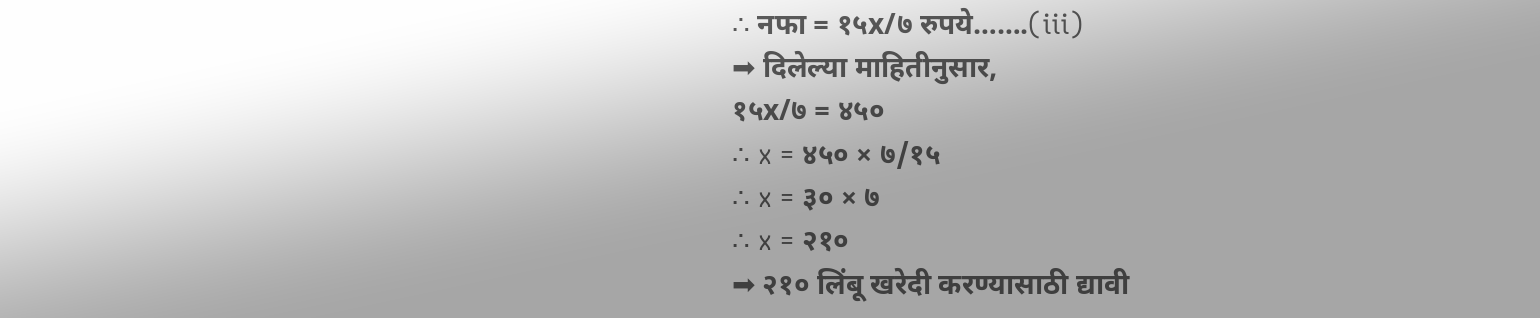∴ नफा = १५x/७ रुपये…….(iii)
➡ दिलेल्या माहितीनुसार,
१५x/७ = ४५०
∴ x = ४५० × ७/१५
∴ x = ३० × ७
∴ x = २१०
➡ २१० लिंबू खरेदी करण्यासाठी द्यावी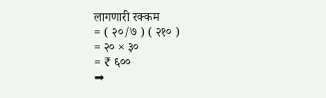लागणारी रक्कम
= ( २०/७ ) ( २१० )
= २० × ३०
= ₹ ६००
➡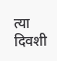त्या दिवशी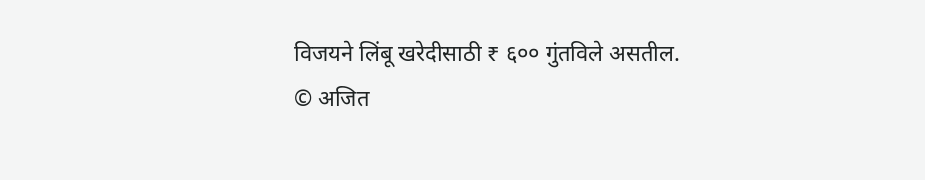विजयने लिंबू खरेदीसाठी ₹ ६०० गुंतविले असतील.
© अजित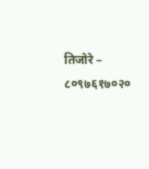तिजोरे – ८०९७६१७०२०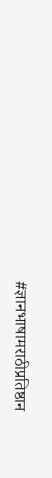#ज्ञानभाषामराठीप्रतिष्ठान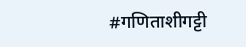#गणिताशीगट्टी